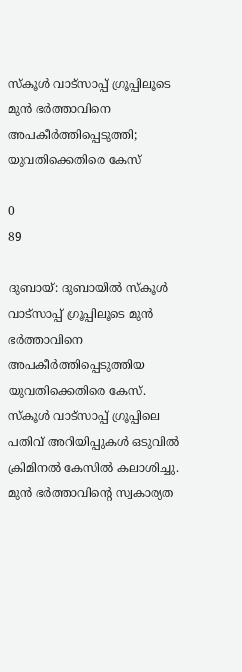സ്കൂൾ വാട്സാപ്പ് ഗ്രൂപ്പിലൂടെ മുൻ ഭർത്താവിനെ അപകീർത്തിപ്പെടുത്തി; യുവതിക്കെതിരെ കേസ്

0
89

ദുബായ്: ദുബായിൽ സ്കൂൾ വാട്സാപ്പ് ഗ്രൂപ്പിലൂടെ മുൻ ഭർത്താവിനെ അപകീർത്തിപ്പെടുത്തിയ യുവതിക്കെതിരെ കേസ്. സ്കൂൾ വാട്സാപ്പ് ഗ്രൂപ്പിലെ പതിവ് അറിയിപ്പുകൾ ഒടുവിൽ ക്രിമിനൽ കേസിൽ കലാശിച്ചു. മുൻ ഭർത്താവിന്റെ സ്വകാര്യത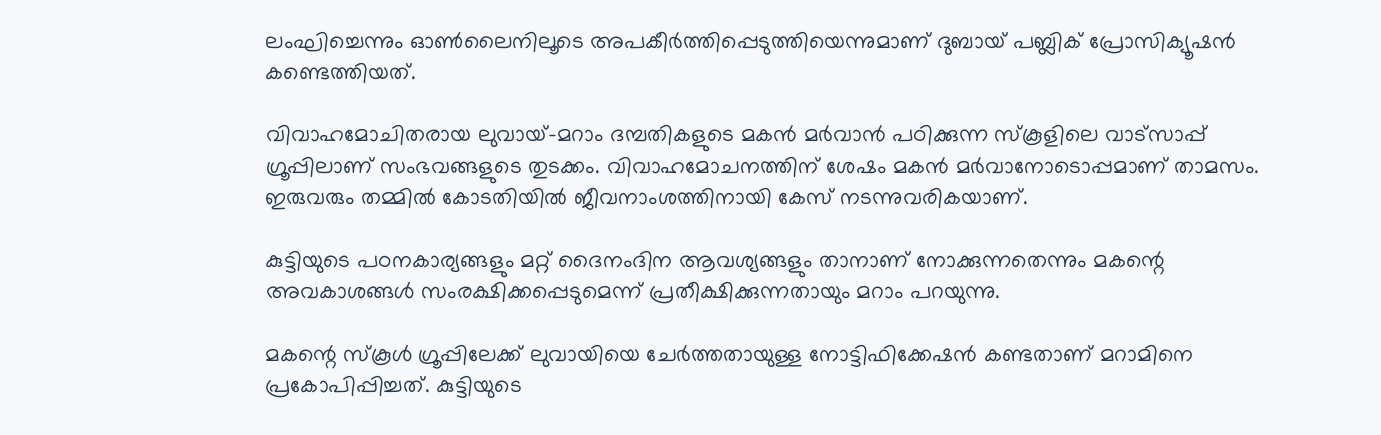ലംഘിച്ചെന്നും ഓൺലൈനിലൂടെ അപകീർത്തിപ്പെടുത്തിയെന്നുമാണ് ദുബായ് പബ്ലിക് പ്രോസിക്യൂഷൻ കണ്ടെത്തിയത്.

വിവാഹമോചിതരായ ലുവായ്-മറാം ദമ്പതികളുടെ മകൻ മർവാൻ പഠിക്കുന്ന സ്കൂളിലെ വാട്സാപ്പ് ഗ്രൂപ്പിലാണ് സംഭവങ്ങളുടെ തുടക്കം. വിവാഹമോചനത്തിന് ശേഷം മകൻ മർവാനോടൊപ്പമാണ് താമസം. ഇരുവരും തമ്മിൽ കോടതിയിൽ ജീവനാംശത്തിനായി കേസ് നടന്നുവരികയാണ്.

കുട്ടിയുടെ പഠനകാര്യങ്ങളും മറ്റ് ദൈനംദിന ആവശ്യങ്ങളും താനാണ് നോക്കുന്നതെന്നും മകന്റെ അവകാശങ്ങൾ സംരക്ഷിക്കപ്പെടുമെന്ന് പ്രതീക്ഷിക്കുന്നതായും മറാം പറയുന്നു.

മകന്റെ സ്കൂൾ ഗ്രൂപ്പിലേക്ക് ലുവായിയെ ചേർത്തതായുള്ള നോട്ടിഫിക്കേഷൻ കണ്ടതാണ് മറാമിനെ പ്രകോപിപ്പിച്ചത്. കുട്ടിയുടെ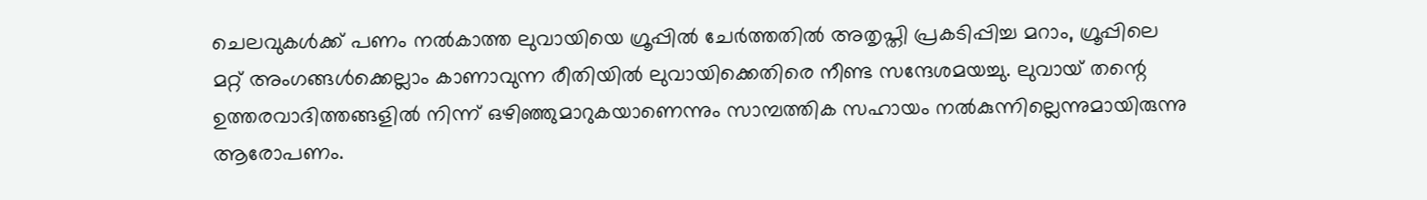ചെലവുകൾക്ക് പണം നൽകാത്ത ലുവായിയെ ഗ്രൂപ്പിൽ ചേർത്തതിൽ അതൃപ്തി പ്രകടിപ്പിച്ച മറാം, ഗ്രൂപ്പിലെ മറ്റ് അംഗങ്ങൾക്കെല്ലാം കാണാവുന്ന രീതിയിൽ ലുവായിക്കെതിരെ നീണ്ട സന്ദേശമയച്ചു. ലുവായ് തന്റെ ഉത്തരവാദിത്തങ്ങളിൽ നിന്ന് ഒഴിഞ്ഞുമാറുകയാണെന്നും സാമ്പത്തിക സഹായം നൽകുന്നില്ലെന്നുമായിരുന്നു ആരോപണം.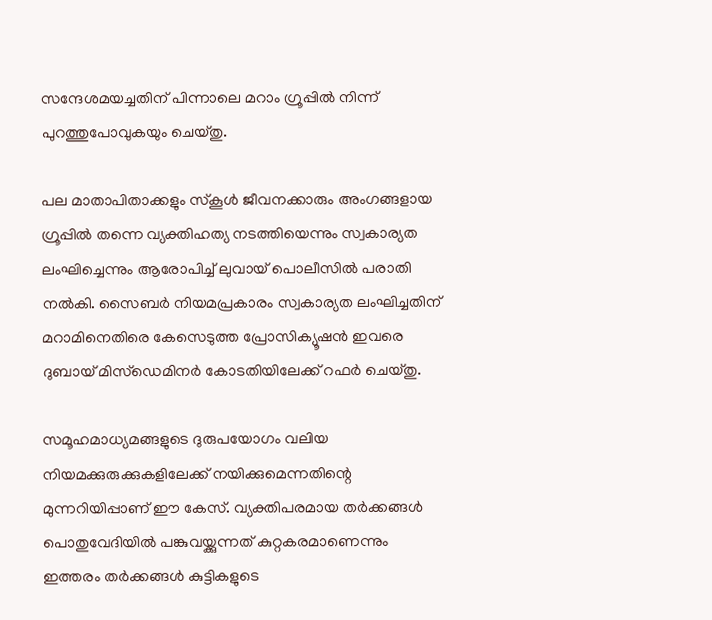സന്ദേശമയച്ചതിന് പിന്നാലെ മറാം ഗ്രൂപ്പിൽ നിന്ന് പുറത്തുപോവുകയും ചെയ്തു.

പല മാതാപിതാക്കളും സ്കൂൾ ജീവനക്കാരും അംഗങ്ങളായ ഗ്രൂപ്പിൽ തന്നെ വ്യക്തിഹത്യ നടത്തിയെന്നും സ്വകാര്യത ലംഘിച്ചെന്നും ആരോപിച്ച് ലുവായ് പൊലീസിൽ പരാതി നൽകി. സൈബർ നിയമപ്രകാരം സ്വകാര്യത ലംഘിച്ചതിന് മറാമിനെതിരെ കേസെടുത്ത പ്രോസിക്യൂഷൻ ഇവരെ ദുബായ് മിസ്ഡെമിനർ കോടതിയിലേക്ക് റഫർ ചെയ്തു.

സമൂഹമാധ്യമങ്ങളുടെ ദുരുപയോഗം വലിയ നിയമക്കുരുക്കുകളിലേക്ക് നയിക്കുമെന്നതിന്റെ മുന്നറിയിപ്പാണ് ഈ കേസ്. വ്യക്തിപരമായ തർക്കങ്ങൾ പൊതുവേദിയിൽ പങ്കുവയ്ക്കുന്നത് കുറ്റകരമാണെന്നും ഇത്തരം തർക്കങ്ങൾ കുട്ടികളുടെ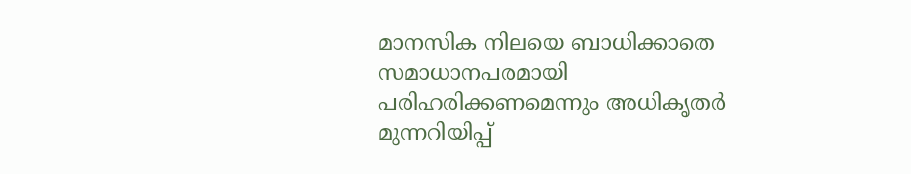മാനസിക നിലയെ ബാധിക്കാതെ സമാധാനപരമായി പരിഹരിക്കണമെന്നും അധികൃതർ മുന്നറിയിപ്പ്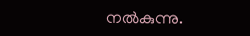നൽകുന്നു.